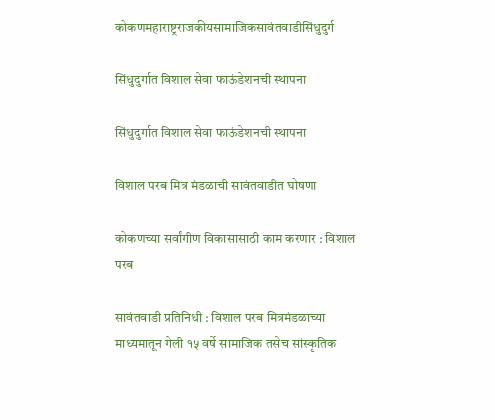कोकणमहाराष्ट्रराजकीयसामाजिकसावंतवाडीसिंधुदुर्ग

सिंधुदुर्गात विशाल सेवा फाऊंडेशनची स्थापना

सिंधुदुर्गात विशाल सेवा फाऊंडेशनची स्थापना

विशाल परब मित्र मंडळाची सावंतवाडीत घोषणा

कोकणच्या सर्वांगीण विकासासाठी काम करणार : विशाल परब

सावंतवाडी प्रतिनिधी : विशाल परब मित्रमंडळाच्या माध्यमातून गेली १५ वर्षे सामाजिक तसेच सांस्कृतिक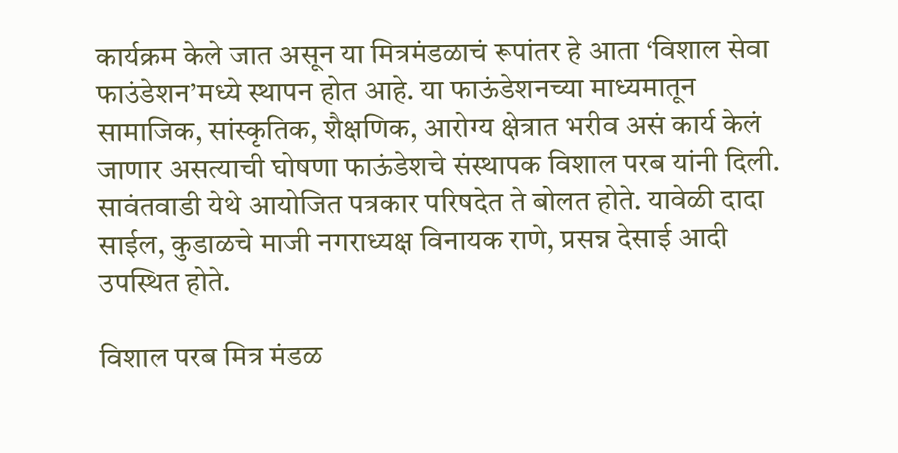कार्यक्रम केले जात असून या मित्रमंडळाचं रूपांतर हे आता ‘विशाल सेवा फाउंडेशन’मध्ये स्थापन होत आहे. या फाऊंडेशनच्या माध्यमातून सामाजिक, सांस्कृतिक, शैक्षणिक, आरोग्य क्षेत्रात भरीव असं कार्य केलं जाणार असत्याची घोषणा फाऊंडेशचे संस्थापक विशाल परब यांनी दिली. सावंतवाडी येथे आयोजित पत्रकार परिषदेत ते बोलत होते. यावेळी दादा साईल, कुडाळचे माजी नगराध्यक्ष विनायक राणे, प्रसन्न देसाई आदी उपस्थित होते.

विशाल परब मित्र मंडळ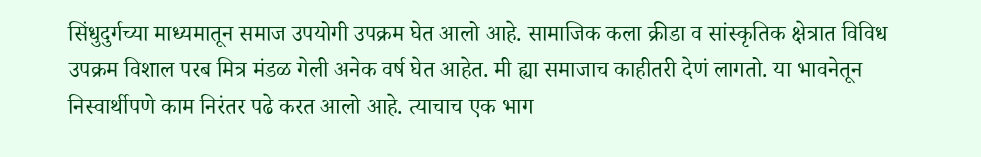सिंधुदुर्गच्या माध्यमातून समाज उपयोगी उपक्रम घेत आलो आहे. सामाजिक कला क्रीडा व सांस्कृतिक क्षेत्रात विविध उपक्रम विशाल परब मित्र मंडळ गेली अनेक वर्ष घेत आहेत. मी ह्या समाजाच काहीतरी देणं लागतो. या भावनेतून निस्वार्थीपणे काम निरंतर पढे करत आलो आहे. त्याचाच एक भाग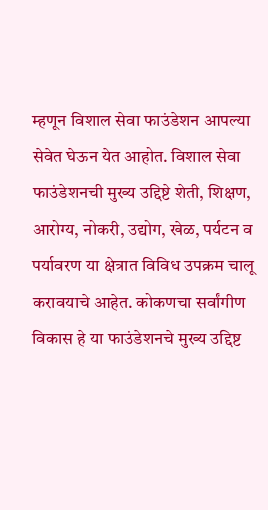म्हणून विशाल सेवा फाउंडेशन आपल्या सेवेत घेऊन येत आहोत. विशाल सेवा फाउंडेशनची मुख्य उद्दिष्टे शेती, शिक्षण, आरोग्य, नोकरी, उद्योग, खेळ, पर्यटन व पर्यावरण या क्षेत्रात विविध उपक्रम चालू करावयाचे आहेत. कोकणचा सर्वांगीण विकास हे या फाउंडेशनचे मुख्य उद्दिष्ट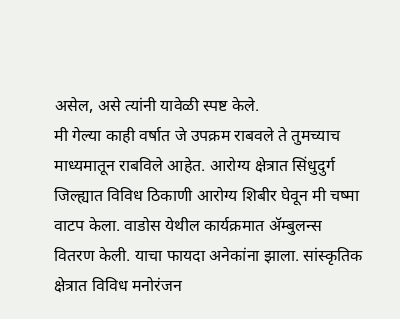असेल, असे त्यांनी यावेळी स्पष्ट केले.
मी गेल्या काही वर्षात जे उपक्रम राबवले ते तुमच्याच माध्यमातून राबविले आहेत. आरोग्य क्षेत्रात सिंधुदुर्ग जिल्ह्यात विविध ठिकाणी आरोग्य शिबीर घेवून मी चष्मा वाटप केला. वाडोस येथील कार्यक्रमात ॲम्बुलन्स वितरण केली. याचा फायदा अनेकांना झाला. सांस्कृतिक क्षेत्रात विविध मनोरंजन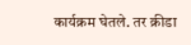कार्यक्रम घेतले. तर क्रीडा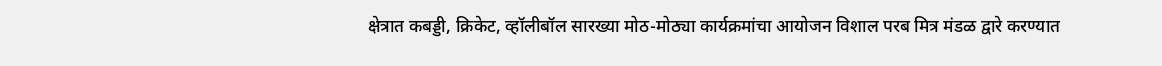क्षेत्रात कबड्डी, क्रिकेट, व्हॉलीबॉल सारख्या मोठ-मोठ्या कार्यक्रमांचा आयोजन विशाल परब मित्र मंडळ द्वारे करण्यात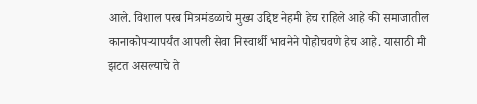आले. विशाल परब मित्रमंडळाचे मुख्य उद्दिष्ट नेहमी हेच राहिले आहे की समाजातील कानाकोपऱ्यापर्यंत आपली सेवा निस्वार्थी भावनेने पोहोचवणे हेच आहे. यासाठी मी झटत असल्याचे ते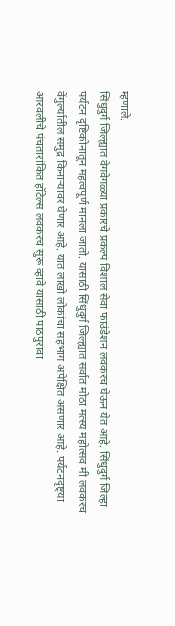म्हणाले.
सिंधुदुर्ग जिल्ह्यात वेगवेगळ्या प्रकारचे प्रकल्प विशाल सेवा फाउंडेशन लवकरच घेऊन येत आहे. सिंधुदुर्ग जिल्हा पर्यटन दृष्टिकोनातून महत्वपूर्ण मानला जातो. यासाठी सिंधुदुर्ग जिल्ह्यात सर्वात मोठा मत्स्य महोत्सव मी लवकरच वेंगुर्ल्यातील समुद्र किनाऱ्यावर घेणार आहे. यात लाखो लोकांचा सहभाग अपेक्षित असणार आहे. पर्यटनदृष्ट्या आरवलीचे पंचतारांकित हॉटेल्स लवकरच सुरू व्हावे यासाठी पाठपुरावा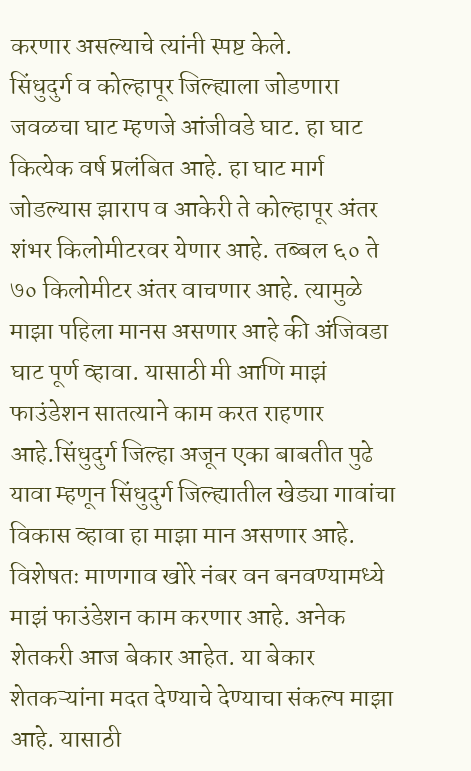करणार असल्याचे त्यांनी स्पष्ट केले.
सिंधुदुर्ग व कोल्हापूर जिल्ह्याला जोडणारा जवळचा घाट म्हणजे आंजीवडे घाट. हा घाट कित्येक वर्ष प्रलंबित आहे. हा घाट मार्ग जोडल्यास झाराप व आकेरी ते कोल्हापूर अंतर शंभर किलोमीटरवर येणार आहे. तब्बल ६० ते ७० किलोमीटर अंतर वाचणार आहे. त्यामुळे माझा पहिला मानस असणार आहे की अंजिवडा घाट पूर्ण व्हावा. यासाठी मी आणि माझं फाउंडेशन सातत्याने काम करत राहणार आहे.सिंधुदुर्ग जिल्हा अजून एका बाबतीत पुढे यावा म्हणून सिंधुदुर्ग जिल्ह्यातील खेड्या गावांचा विकास व्हावा हा माझा मान असणार आहे.
विशेषतः माणगाव खोरे नंबर वन बनवण्यामध्ये माझं फाउंडेशन काम करणार आहे. अनेक शेतकरी आज बेकार आहेत. या बेकार शेतकऱ्यांना मदत देण्याचे देण्याचा संकल्प माझा आहे. यासाठी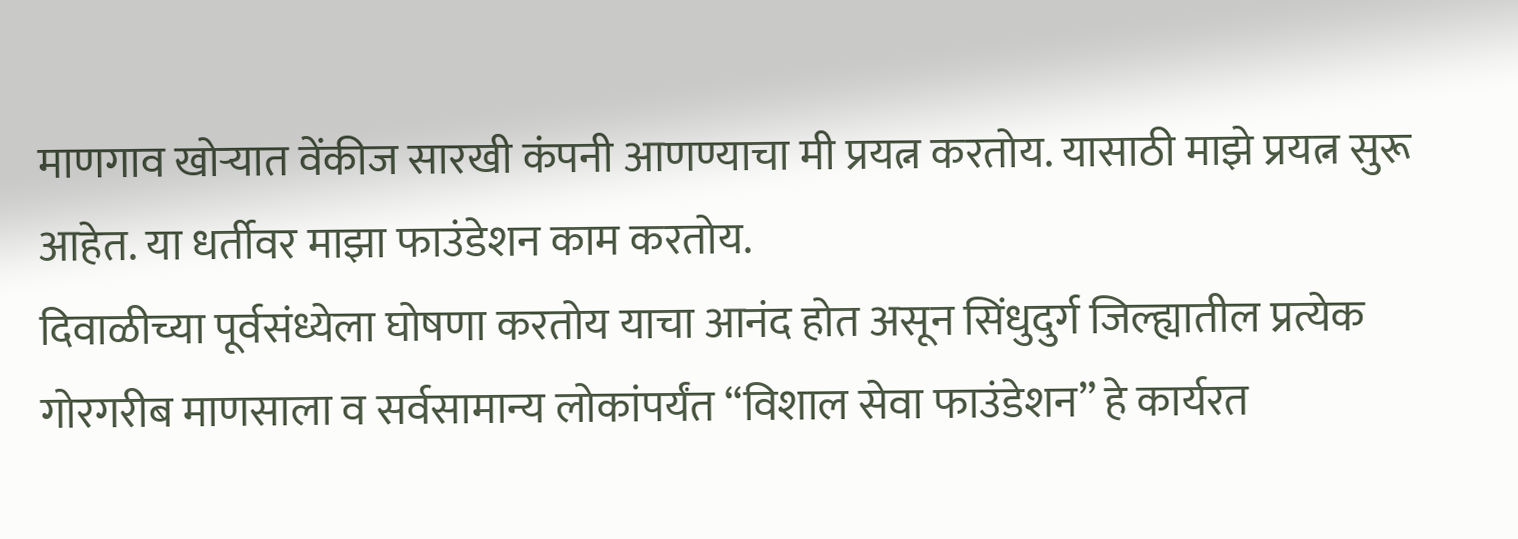माणगाव खोऱ्यात वेंकीज सारखी कंपनी आणण्याचा मी प्रयत्न करतोय. यासाठी माझे प्रयत्न सुरू आहेत. या धर्तीवर माझा फाउंडेशन काम करतोय.
दिवाळीच्या पूर्वसंध्येला घोषणा करतोय याचा आनंद होत असून सिंधुदुर्ग जिल्ह्यातील प्रत्येक गोरगरीब माणसाला व सर्वसामान्य लोकांपर्यंत “विशाल सेवा फाउंडेशन” हे कार्यरत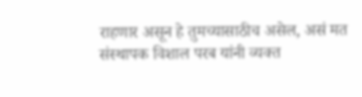राहणार असून हे तुमच्यासाठीच असेल, असं मत संस्थापक विशाल परब यांनी व्यक्त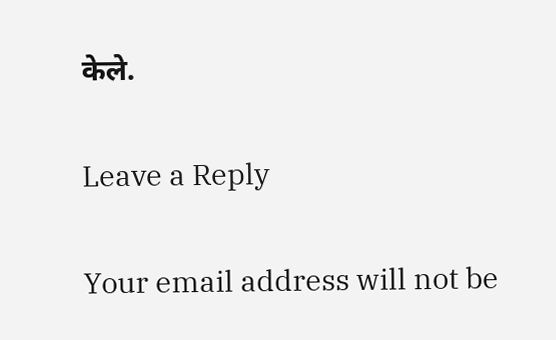केले.

Leave a Reply

Your email address will not be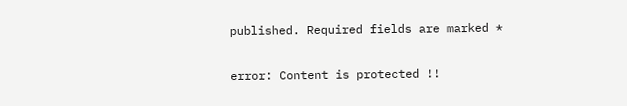published. Required fields are marked *

error: Content is protected !!